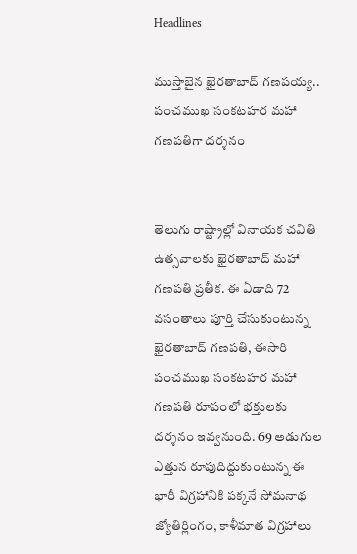Headlines

ముస్తాబైన ఖైరతాబాద్‌ గణపయ్య.. పంచముఖ సంకటహర మహా గణపతిగా దర్శనం


తెలుగు రాష్ట్రాల్లో వినాయక చవితి ఉత్సవాలకు ఖైరతాబాద్ మహా గణపతి ప్రతీక. ఈ ఏడాది 72 వసంతాలు పూర్తి చేసుకుంటున్న ఖైరతాబాద్ గణపతి, ఈసారి పంచముఖ సంకటహర మహా గణపతి రూపంలో భక్తులకు దర్శనం ఇవ్వనుంది. 69 అడుగుల ఎత్తున రూపుదిద్దుకుంటున్న ఈ భారీ విగ్రహానికి పక్కనే సోమనాథ జ్యోతిర్లింగం, కాళీమాత విగ్రహాలు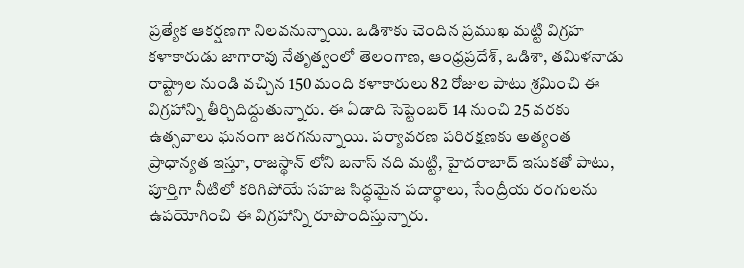ప్రత్యేక ఆకర్షణగా నిలవనున్నాయి. ఒడిశాకు చెందిన ప్రముఖ మట్టి విగ్రహ కళాకారుడు జాగారావు నేతృత్వంలో తెలంగాణ, ఆంధ్రప్రదేశ్, ఒడిశా, తమిళనాడు రాష్ట్రాల నుండి వచ్చిన 150 మంది కళాకారులు 82 రోజుల పాటు శ్రమించి ఈ విగ్రహాన్ని తీర్చిదిద్దుతున్నారు. ఈ ఏడాది సెప్టెంబర్ 14 నుంచి 25 వరకు ఉత్సవాలు ఘనంగా జరగనున్నాయి. పర్యావరణ పరిరక్షణకు అత్యంత ప్రాధాన్యత ఇస్తూ, రాజస్థాన్ లోని బనాస్ నది మట్టి, హైదరాబాద్ ఇసుకతో పాటు, పూర్తిగా నీటిలో కరిగిపోయే సహజ సిద్ధమైన పదార్థాలు, సేంద్రీయ రంగులను ఉపయోగించి ఈ విగ్రహాన్ని రూపొందిస్తున్నారు.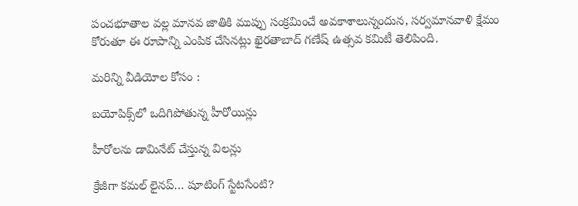పంచభూతాల వల్ల మానవ జాతికి ముప్పు సంక్రమించే అవకాశాలున్నందున, సర్వమానవాళి క్షేమం కోరుతూ ఈ రూపాన్ని ఎంపిక చేసినట్లు ఖైరతాబాద్ గణేష్ ఉత్సవ కమిటీ తెలిపింది.

మరిన్ని వీడియోల కోసం :

బయోపిక్స్‌లో ఒదిగిపోతున్న హీరోయిన్లు

హీరోలను డామినేట్ చేస్తున్న విలన్లు

క్రేజీగా కమల్‌ లైనప్‌… షూటింగ్‌ స్టేటసేంటి?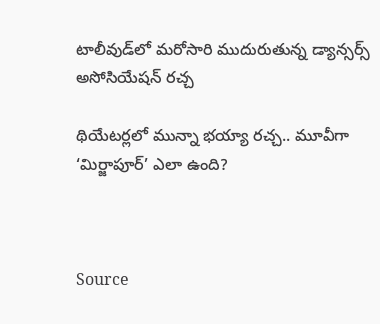టాలీవుడ్‌లో మరోసారి ముదురుతున్న డ్యాన్సర్స్‌ అసోసియేషన్‌ రచ్చ

థియేటర్లలో మున్నా భయ్యా రచ్చ.. మూవీగా ‘మిర్జాపూర్’ ఎలా ఉంది?



Source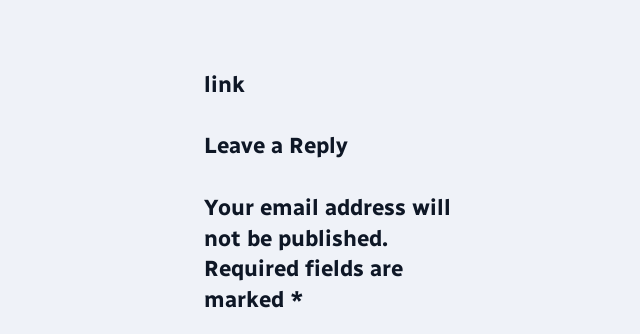link

Leave a Reply

Your email address will not be published. Required fields are marked *